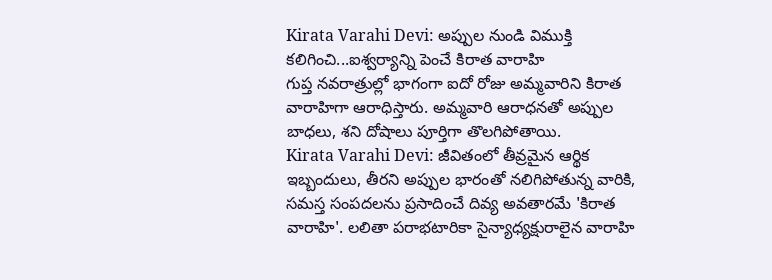Kirata Varahi Devi: అప్పుల నుండి విముక్తి కలిగించి...ఐశ్వర్యాన్ని పెంచే కిరాత వారాహి
గుప్త నవరాత్రుల్లో భాగంగా ఐదో రోజు అమ్మవారిని కిరాత వారాహిగా ఆరాధిస్తారు. అమ్మవారి ఆరాధనతో అప్పుల బాధలు, శని దోషాలు పూర్తిగా తొలగిపోతాయి.
Kirata Varahi Devi: జీవితంలో తీవ్రమైన ఆర్థిక ఇబ్బందులు, తీరని అప్పుల భారంతో నలిగిపోతున్న వారికి, సమస్త సంపదలను ప్రసాదించే దివ్య అవతారమే 'కిరాత వారాహి'. లలితా పరాభటారికా సైన్యాధ్యక్షురాలైన వారాహి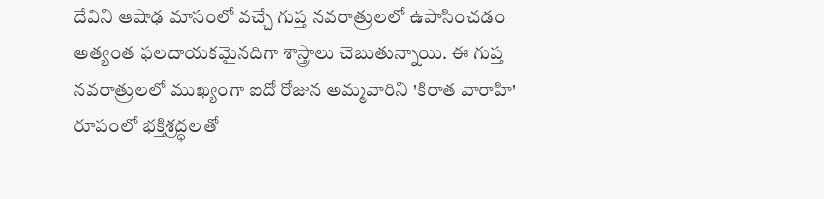దేవిని ఆషాఢ మాసంలో వచ్చే గుప్త నవరాత్రులలో ఉపాసించడం అత్యంత ఫలదాయకమైనదిగా శాస్త్రాలు చెబుతున్నాయి. ఈ గుప్త నవరాత్రులలో ముఖ్యంగా ఐదో రోజున అమ్మవారిని 'కిరాత వారాహి' రూపంలో భక్తిశ్రద్ధలతో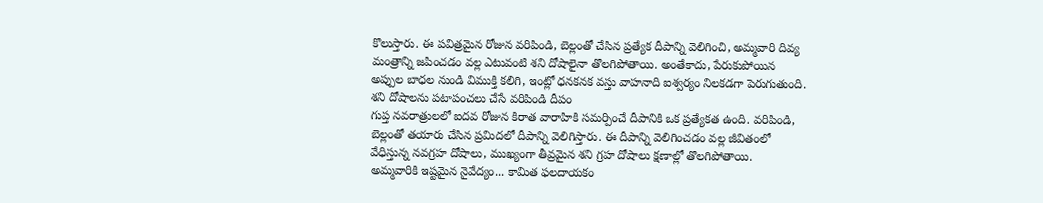కొలుస్తారు. ఈ పవిత్రమైన రోజున వరిపిండి, బెల్లంతో చేసిన ప్రత్యేక దీపాన్ని వెలిగించి, అమ్మవారి దివ్య మంత్రాన్ని జపించడం వల్ల ఎటువంటి శని దోషాలైనా తొలగిపోతాయి. అంతేకాదు, పేరుకుపోయిన అప్పుల బాధల నుండి విముక్తి కలిగి, ఇంట్లో ధనకనక వస్తు వాహనాది ఐశ్వర్యం నిలకడగా పెరుగుతుంది.
శని దోషాలను పటాపంచలు చేసే వరిపిండి దీపం
గుప్త నవరాత్రులలో ఐదవ రోజున కిరాత వారాహికి సమర్పించే దీపానికి ఒక ప్రత్యేకత ఉంది. వరిపిండి, బెల్లంతో తయారు చేసిన ప్రమిదలో దీపాన్ని వెలిగిస్తారు. ఈ దీపాన్ని వెలిగించడం వల్ల జీవితంలో వేధిస్తున్న నవగ్రహ దోషాలు, ముఖ్యంగా తీవ్రమైన శని గ్రహ దోషాలు క్షణాల్లో తొలగిపోతాయి.
అమ్మవారికి ఇష్టమైన నైవేద్యం... కామిత ఫలదాయకం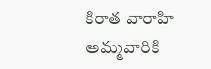కిరాత వారాహి అమ్మవారికి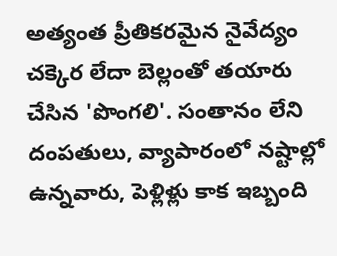అత్యంత ప్రీతికరమైన నైవేద్యం చక్కెర లేదా బెల్లంతో తయారు చేసిన 'పొంగలి'. సంతానం లేని దంపతులు, వ్యాపారంలో నష్టాల్లో ఉన్నవారు, పెళ్లిళ్లు కాక ఇబ్బంది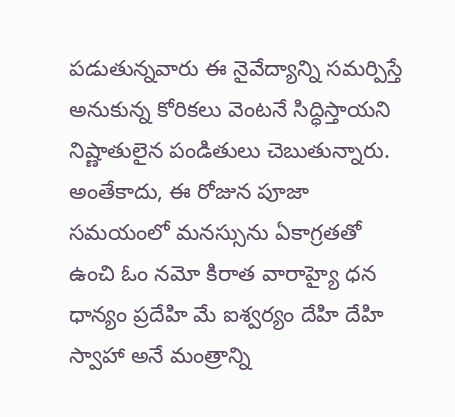పడుతున్నవారు ఈ నైవేద్యాన్ని సమర్పిస్తే అనుకున్న కోరికలు వెంటనే సిద్ధిస్తాయని నిష్ణాతులైన పండితులు చెబుతున్నారు. అంతేకాదు, ఈ రోజున పూజా సమయంలో మనస్సును ఏకాగ్రతతో ఉంచి ఓం నమో కిరాత వారాహ్యై ధన ధాన్యం ప్రదేహి మే ఐశ్వర్యం దేహి దేహి స్వాహా అనే మంత్రాన్ని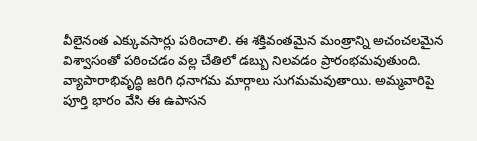వీలైనంత ఎక్కువసార్లు పఠించాలి. ఈ శక్తివంతమైన మంత్రాన్ని అచంచలమైన విశ్వాసంతో పఠించడం వల్ల చేతిలో డబ్బు నిలవడం ప్రారంభమవుతుంది. వ్యాపారాభివృద్ధి జరిగి ధనాగమ మార్గాలు సుగమమవుతాయి. అమ్మవారిపై పూర్తి భారం వేసి ఈ ఉపాసన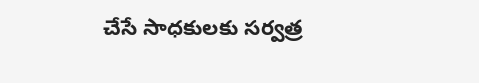చేసే సాధకులకు సర్వత్ర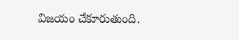విజయం చేకూరుతుంది.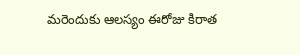మరెందుకు ఆలస్యం ఈరోజు కిరాత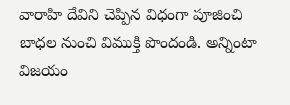వారాహి దేవిని చెప్పిన విధంగా పూజించి బాధల నుంచి విముక్తి పొందండి. అన్నింటా విజయం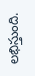లభిస్తుంది.